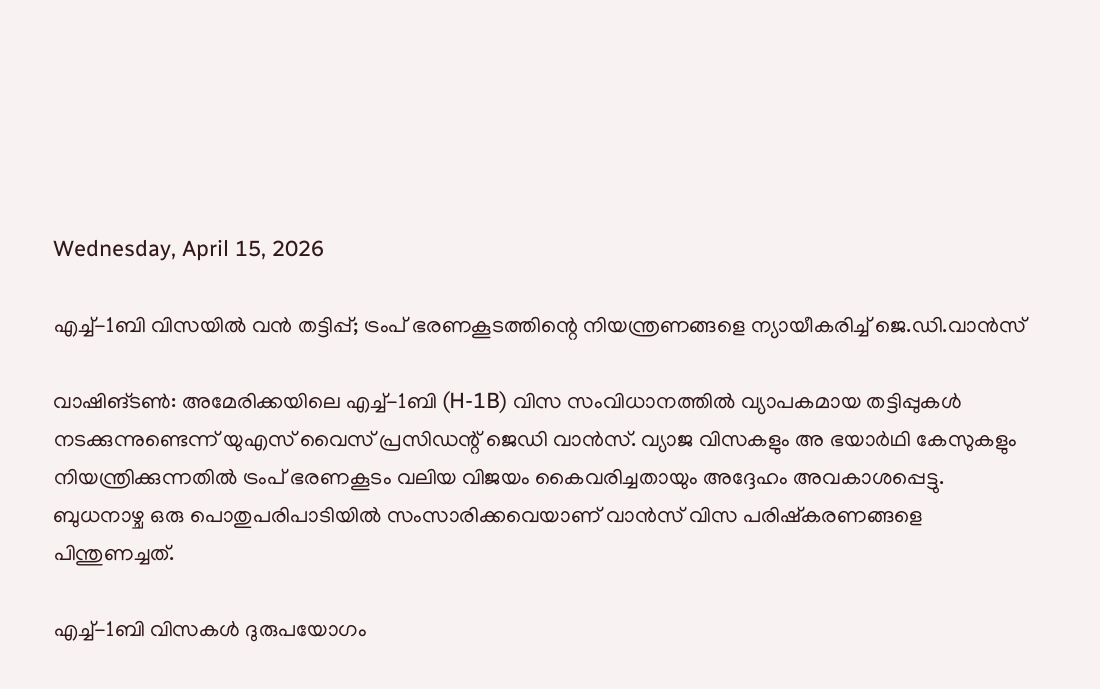Wednesday, April 15, 2026

എച്ച്-1ബി വിസയിൽ വൻ തട്ടിപ്പ്; ട്രംപ് ഭരണകൂടത്തിന്റെ നിയന്ത്രണങ്ങളെ ന്യായീകരിച്ച് ജെ.ഡി.വാൻസ്

വാഷിങ്ടൺ: അമേരിക്കയിലെ എച്ച്-1ബി (H-1B) വിസ സംവിധാനത്തിൽ വ്യാപകമായ തട്ടിപ്പുകൾ നടക്കുന്നുണ്ടെന്ന് യുഎസ് വൈസ് പ്രസിഡന്റ് ജെഡി വാൻസ്. വ്യാജ വിസകളും അ ഭയാർഥി കേസുകളും നിയന്ത്രിക്കുന്നതിൽ ട്രംപ് ഭരണകൂടം വലിയ വിജയം കൈവരിച്ചതായും അദ്ദേഹം അവകാശപ്പെട്ടു. ബുധനാഴ്ച ഒരു പൊതുപരിപാടിയിൽ സംസാരിക്കവെയാണ് വാൻസ് വിസ പരിഷ്കരണങ്ങളെ പിന്തുണച്ചത്.

എച്ച്-1ബി വിസകൾ ദുരുപയോഗം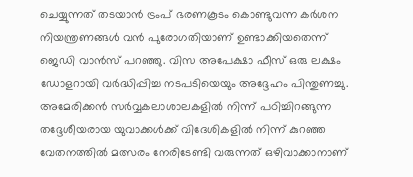ചെയ്യുന്നത് തടയാൻ ട്രംപ് ഭരണകൂടം കൊണ്ടുവന്ന കർശന നിയന്ത്രണങ്ങൾ വൻ പുരോഗതിയാണ് ഉണ്ടാക്കിയതെന്ന് ജെഡി വാൻസ് പറഞ്ഞു. വിസ അപേക്ഷാ ഫീസ് ഒരു ലക്ഷം ഡോളറായി വർദ്ധിപ്പിച്ച നടപടിയെയും അദ്ദേഹം പിന്തുണച്ചു. അമേരിക്കൻ സർവ്വകലാശാലകളിൽ നിന്ന് പഠിച്ചിറങ്ങുന്ന തദ്ദേശീയരായ യുവാക്കൾക്ക് വിദേശികളിൽ നിന്ന് കുറഞ്ഞ വേതനത്തിൽ മത്സരം നേരിടേണ്ടി വരുന്നത് ഒഴിവാക്കാനാണ്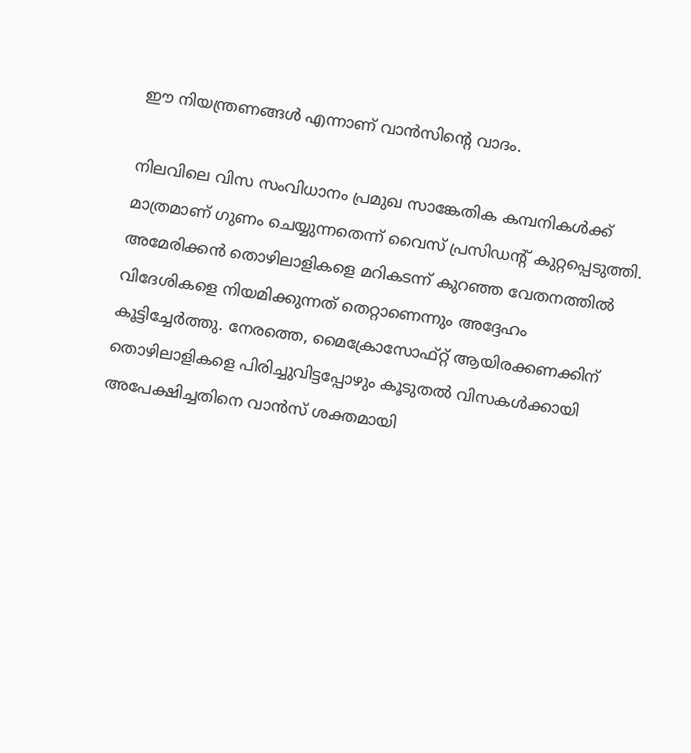ഈ നിയന്ത്രണങ്ങൾ എന്നാണ് വാൻസിന്റെ വാദം.

നിലവിലെ വിസ സംവിധാനം പ്രമുഖ സാങ്കേതിക കമ്പനികൾക്ക് മാത്രമാണ് ഗുണം ചെയ്യുന്നതെന്ന് വൈസ് പ്രസിഡന്റ് കുറ്റപ്പെടുത്തി. അമേരിക്കൻ തൊഴിലാളികളെ മറികടന്ന് കുറഞ്ഞ വേതനത്തിൽ വിദേശികളെ നിയമിക്കുന്നത് തെറ്റാണെന്നും അദ്ദേഹം കൂട്ടിച്ചേർത്തു. നേരത്തെ, മൈക്രോസോഫ്റ്റ് ആയിരക്കണക്കിന് തൊഴിലാളികളെ പിരിച്ചുവിട്ടപ്പോഴും കൂടുതൽ വിസകൾക്കായി അപേക്ഷിച്ചതിനെ വാൻസ് ശക്തമായി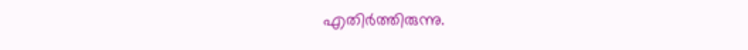എതിർത്തിരുന്നു.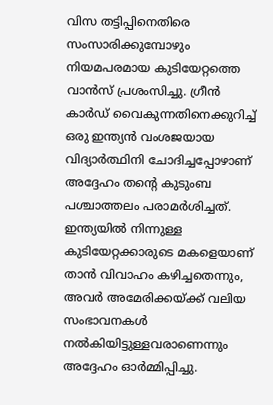വിസ തട്ടിപ്പിനെതിരെ സംസാരിക്കുമ്പോഴും നിയമപരമായ കുടിയേറ്റത്തെ വാൻസ് പ്രശംസിച്ചു. ഗ്രീൻ കാർഡ് വൈകുന്നതിനെക്കുറിച്ച് ഒരു ഇന്ത്യൻ വംശജയായ വിദ്യാർത്ഥിനി ചോദിച്ചപ്പോഴാണ് അദ്ദേഹം തന്റെ കുടുംബ പശ്ചാത്തലം പരാമർശിച്ചത്. ഇന്ത്യയിൽ നിന്നുള്ള കുടിയേറ്റക്കാരുടെ മകളെയാണ് താൻ വിവാഹം കഴിച്ചതെന്നും, അവർ അമേരിക്കയ്ക്ക് വലിയ സംഭാവനകൾ നൽകിയിട്ടുള്ളവരാണെന്നും അദ്ദേഹം ഓർമ്മിപ്പിച്ചു.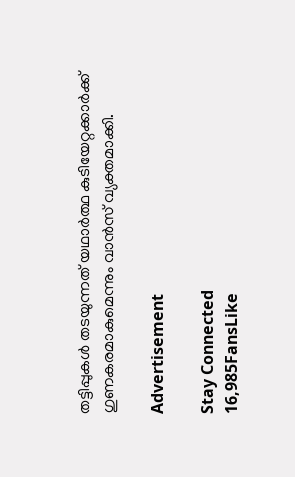തട്ടിപ്പുകൾ തടയുന്നത് യഥാർത്ഥ കുടിയേറ്റക്കാർക്ക് ഗുണകരമാകുമെന്നും വാൻസ് വ്യക്തമാക്കി.

Advertisement

Stay Connected
16,985FansLike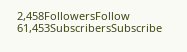2,458FollowersFollow
61,453SubscribersSubscribe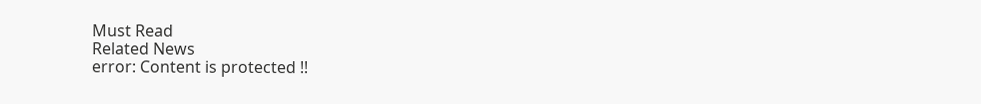Must Read
Related News
error: Content is protected !!